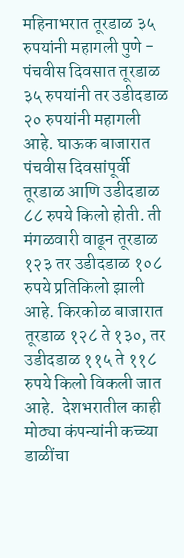महिनाभरात तूरडाळ ३५ रुपयांनी महागली पुणे - पंचवीस दिवसात तूरडाळ ३५ रुपयांनी तर उडीदडाळ २० रुपयांनी महागली आहे. घाऊक बाजारात पंचवीस दिवसांपूर्वी तूरडाळ आणि उडीदडाळ ८८ रुपये किलो होती. ती मंगळवारी वाढून तूरडाळ १२३ तर उडीदडाळ १०८ रुपये प्रतिकिलो झाली आहे. किरकोळ बाजारात तूरडाळ १२८ ते १३०, तर उडीदडाळ ११५ ते ११८ रुपये किलो विकली जात आहे.  देशभरातील काही मोठ्या कंपन्यांनी कच्च्या डाळींचा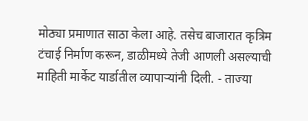मोठ्या प्रमाणात साठा केला आहे. तसेच बाजारात कृत्रिम टंचाई निर्माण करून, डाळीमध्ये तेजी आणली असल्याची माहिती मार्केट यार्डातील व्यापाऱ्यांनी दिली. - ताज्या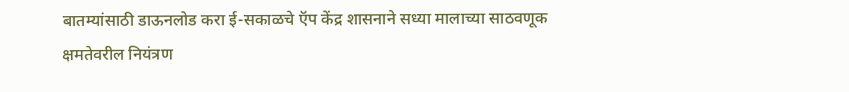बातम्यांसाठी डाऊनलोड करा ई-सकाळचे ऍप केंद्र शासनाने सध्या मालाच्या साठवणूक क्षमतेवरील नियंत्रण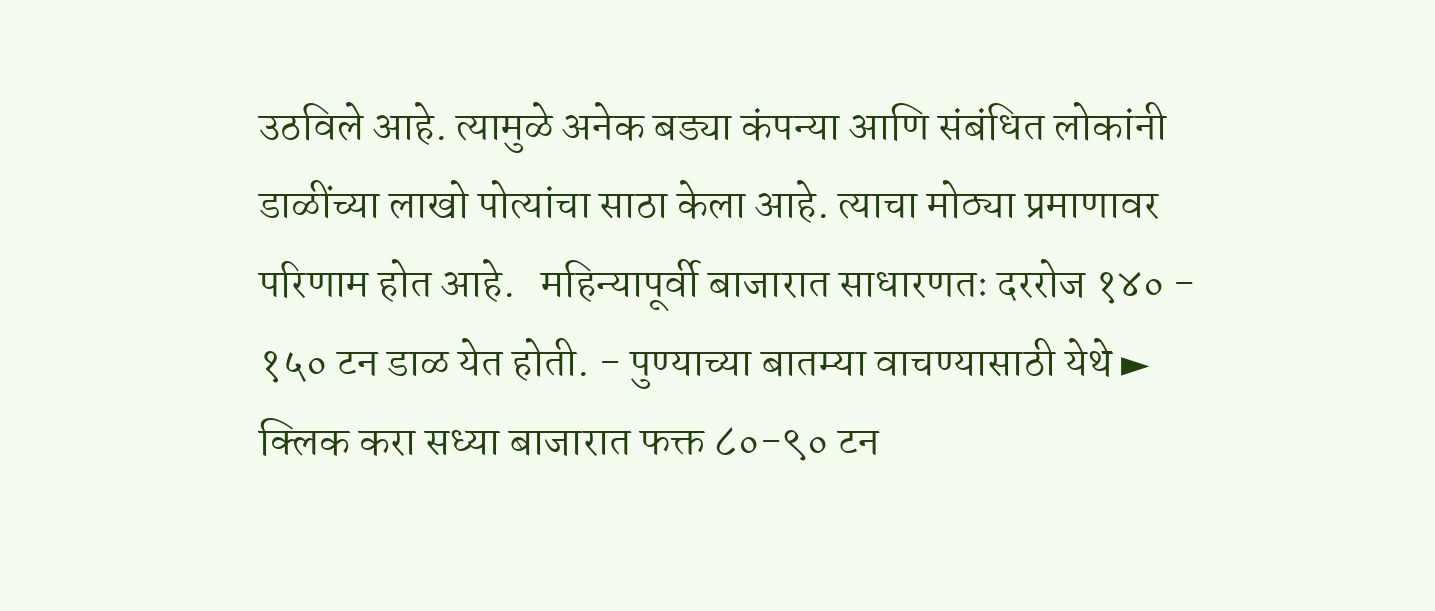उठविले आहे. त्यामुळे अनेक बड्या कंपन्या आणि संबंधित लोकांनी डाळींच्या लाखो पोत्यांचा साठा केला आहे. त्याचा मोठ्या प्रमाणावर परिणाम होत आहे.   महिन्यापूर्वी बाजारात साधारणतः दररोज १४० - १५० टन डाळ येत होती. - पुण्याच्या बातम्या वाचण्यासाठी येथे ► क्लिक करा सध्या बाजारात फक्त ८०-९० टन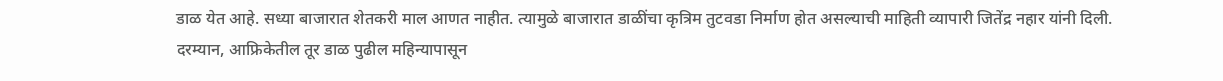डाळ येत आहे. सध्या बाजारात शेतकरी माल आणत नाहीत. त्यामुळे बाजारात डाळींचा कृत्रिम तुटवडा निर्माण होत असल्याची माहिती व्यापारी जितेंद्र नहार यांनी दिली.  दरम्यान, आफ्रिकेतील तूर डाळ पुढील महिन्यापासून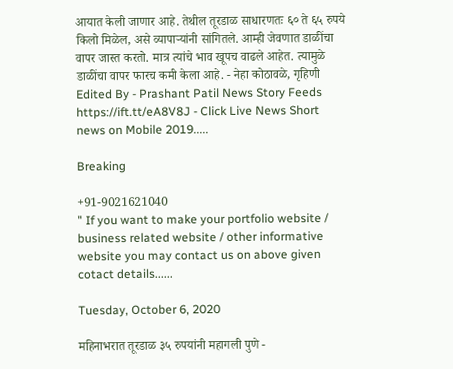आयात केली जाणार आहे. तेथील तूरडाळ साधारणतः ६० ते ६५ रुपये  किलो मिळेल, असे व्यापाऱ्यांनी सांगितले. आम्ही जेवणात डाळींचा वापर जास्त करतो. मात्र त्यांचे भाव खूपच वाढले आहेत. त्यामुळे डाळींचा वापर फारच कमी केला आहे. - नेहा कोठावळे, गृहिणी Edited By - Prashant Patil News Story Feeds https://ift.tt/eA8V8J - Click Live News Short news on Mobile 2019.....

Breaking

+91-9021621040
" If you want to make your portfolio website / business related website / other informative website you may contact us on above given cotact details......

Tuesday, October 6, 2020

महिनाभरात तूरडाळ ३५ रुपयांनी महागली पुणे -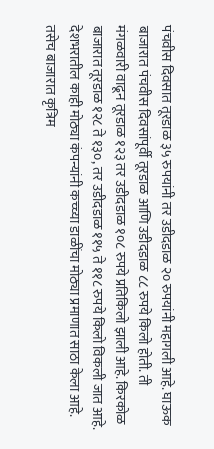पंचवीस दिवसात तूरडाळ ३५ रुपयांनी तर उडीदडाळ २० रुपयांनी महागली आहे. घाऊक बाजारात पंचवीस दिवसांपूर्वी तूरडाळ आणि उडीदडाळ ८८ रुपये किलो होती. ती मंगळवारी वाढून तूरडाळ १२३ तर उडीदडाळ १०८ रुपये प्रतिकिलो झाली आहे. किरकोळ बाजारात तूरडाळ १२८ ते १३०, तर उडीदडाळ ११५ ते ११८ रुपये किलो विकली जात आहे.  देशभरातील काही मोठ्या कंपन्यांनी कच्च्या डाळींचा मोठ्या प्रमाणात साठा केला आहे. तसेच बाजारात कृत्रिम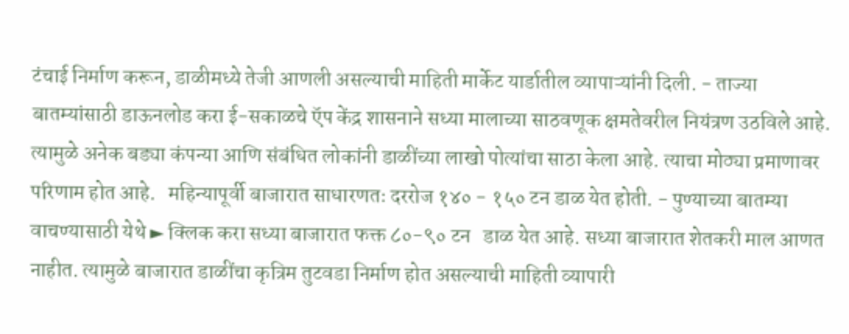टंचाई निर्माण करून, डाळीमध्ये तेजी आणली असल्याची माहिती मार्केट यार्डातील व्यापाऱ्यांनी दिली. - ताज्या बातम्यांसाठी डाऊनलोड करा ई-सकाळचे ऍप केंद्र शासनाने सध्या मालाच्या साठवणूक क्षमतेवरील नियंत्रण उठविले आहे. त्यामुळे अनेक बड्या कंपन्या आणि संबंधित लोकांनी डाळींच्या लाखो पोत्यांचा साठा केला आहे. त्याचा मोठ्या प्रमाणावर परिणाम होत आहे.   महिन्यापूर्वी बाजारात साधारणतः दररोज १४० - १५० टन डाळ येत होती. - पुण्याच्या बातम्या वाचण्यासाठी येथे ► क्लिक करा सध्या बाजारात फक्त ८०-९० टन   डाळ येत आहे. सध्या बाजारात शेतकरी माल आणत नाहीत. त्यामुळे बाजारात डाळींचा कृत्रिम तुटवडा निर्माण होत असल्याची माहिती व्यापारी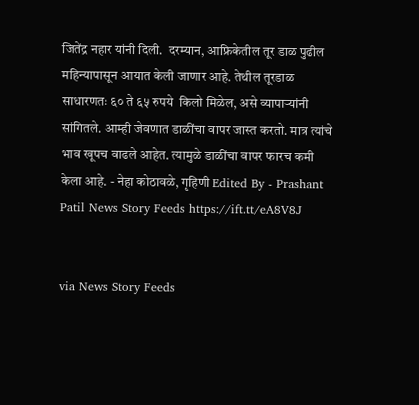जितेंद्र नहार यांनी दिली.  दरम्यान, आफ्रिकेतील तूर डाळ पुढील महिन्यापासून आयात केली जाणार आहे. तेथील तूरडाळ साधारणतः ६० ते ६५ रुपये  किलो मिळेल, असे व्यापाऱ्यांनी सांगितले. आम्ही जेवणात डाळींचा वापर जास्त करतो. मात्र त्यांचे भाव खूपच वाढले आहेत. त्यामुळे डाळींचा वापर फारच कमी केला आहे. - नेहा कोठावळे, गृहिणी Edited By - Prashant Patil News Story Feeds https://ift.tt/eA8V8J


via News Story Feeds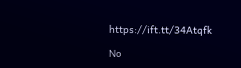https://ift.tt/34Atqfk

No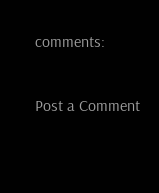comments:

Post a Comment